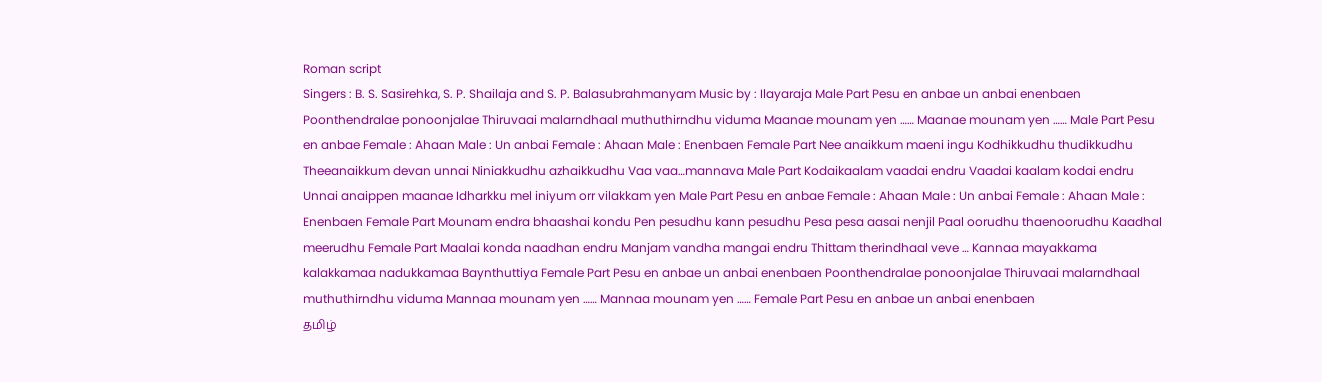Roman script
Singers : B. S. Sasirehka, S. P. Shailaja and S. P. Balasubrahmanyam Music by : Ilayaraja Male Part Pesu en anbae un anbai enenbaen Poonthendralae ponoonjalae Thiruvaai malarndhaal muthuthirndhu viduma Maanae mounam yen …… Maanae mounam yen …… Male Part Pesu en anbae Female : Ahaan Male : Un anbai Female : Ahaan Male : Enenbaen Female Part Nee anaikkum maeni ingu Kodhikkudhu thudikkudhu Theeanaikkum devan unnai Niniakkudhu azhaikkudhu Vaa vaa…mannava Male Part Kodaikaalam vaadai endru Vaadai kaalam kodai endru Unnai anaippen maanae Idharkku mel iniyum orr vilakkam yen Male Part Pesu en anbae Female : Ahaan Male : Un anbai Female : Ahaan Male : Enenbaen Female Part Mounam endra bhaashai kondu Pen pesudhu kann pesudhu Pesa pesa aasai nenjil Paal oorudhu thaenoorudhu Kaadhal meerudhu Female Part Maalai konda naadhan endru Manjam vandha mangai endru Thittam therindhaal veve … Kannaa mayakkama kalakkamaa nadukkamaa Baynthuttiya Female Part Pesu en anbae un anbai enenbaen Poonthendralae ponoonjalae Thiruvaai malarndhaal muthuthirndhu viduma Mannaa mounam yen …… Mannaa mounam yen …… Female Part Pesu en anbae un anbai enenbaen
தமிழ்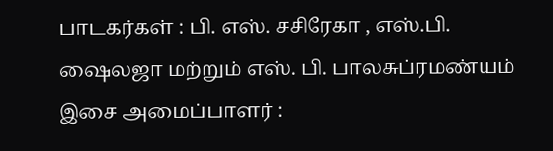பாடகர்கள் : பி. எஸ். சசிரேகா , எஸ்.பி. ஷைலஜா மற்றும் எஸ். பி. பாலசுப்ரமண்யம் இசை அமைப்பாளர் :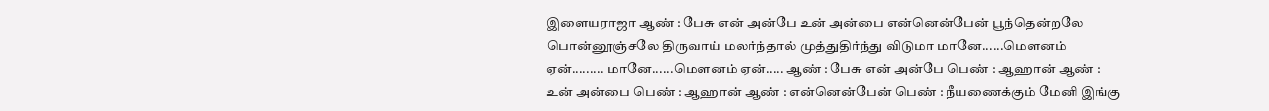இளையராஜா ஆண் : பேசு என் அன்பே உன் அன்பை என்னென்பேன் பூந்தென்றலே பொன்னூஞ்சலே திருவாய் மலர்ந்தால் முத்துதிர்ந்து விடுமா மானே......மௌனம் ஏன்......... மானே......மௌனம் ஏன்..... ஆண் : பேசு என் அன்பே பெண் : ஆஹான் ஆண் : உன் அன்பை பெண் : ஆஹான் ஆண் : என்னென்பேன் பெண் : நீயணைக்கும் மேனி இங்கு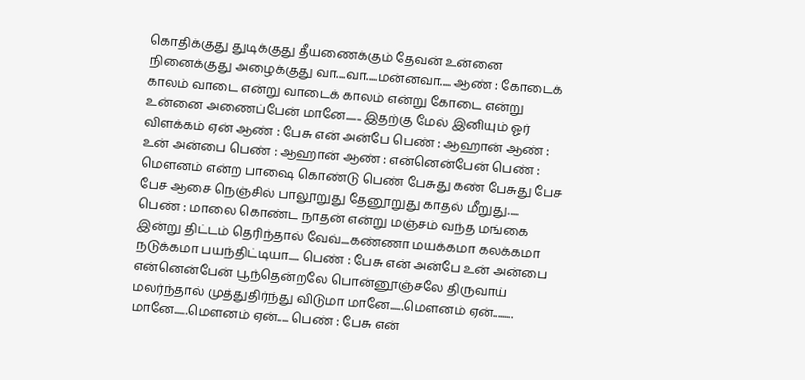கொதிக்குது துடிக்குது தீயணைக்கும் தேவன் உன்னை நினைக்குது அழைக்குது வா....வா.....மன்னவா..... ஆண் : கோடைக் காலம் வாடை என்று வாடைக் காலம் என்று கோடை என்று உன்னை அணைப்பேன் மானே....... இதற்கு மேல் இனியும் ஓர் விளக்கம் ஏன் ஆண் : பேசு என் அன்பே பெண் : ஆஹான் ஆண் : உன் அன்பை பெண் : ஆஹான் ஆண் : என்னென்பேன் பெண் : மௌனம் என்ற பாஷை கொண்டு பெண் பேசுது கண் பேசுது பேச பேச ஆசை நெஞ்சில் பாலூறுது தேனூறுது காதல் மீறுது..... பெண் : மாலை கொண்ட நாதன் என்று மஞ்சம் வந்த மங்கை இன்று திட்டம் தெரிந்தால் வேவ்....கண்ணா மயக்கமா கலக்கமா நடுக்கமா பயந்திட்டியா..... பெண் : பேசு என் அன்பே உன் அன்பை என்னென்பேன் பூந்தென்றலே பொன்னூஞ்சலே திருவாய் மலர்ந்தால் முத்துதிர்ந்து விடுமா மானே......மௌனம் ஏன்......... மானே......மௌனம் ஏன்..... பெண் : பேசு என்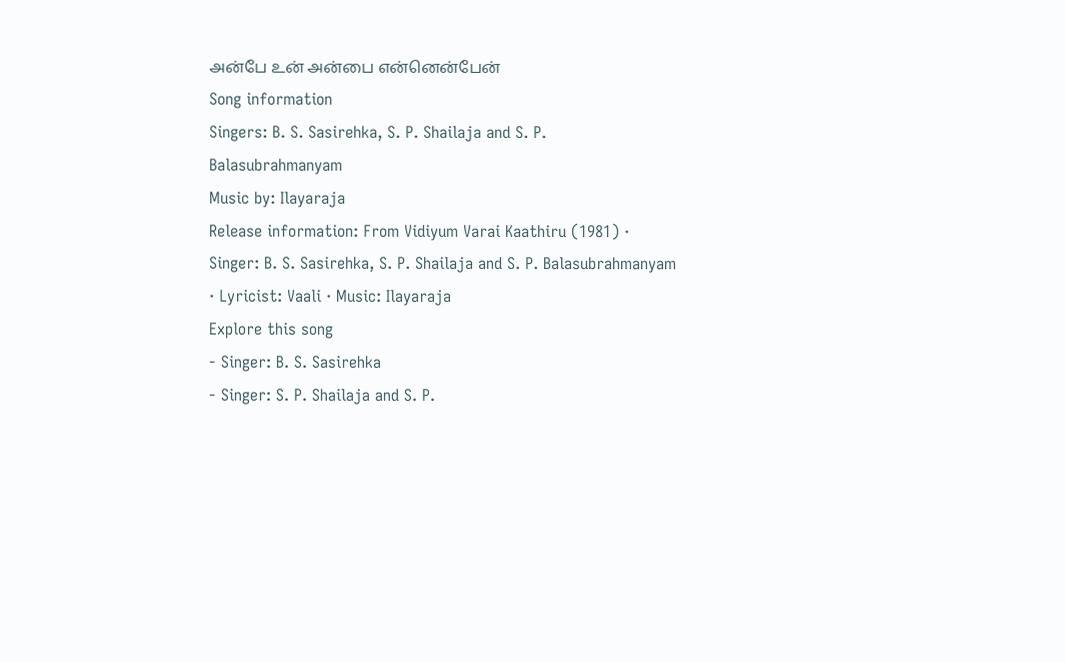அன்பே உன் அன்பை என்னென்பேன்
Song information
Singers: B. S. Sasirehka, S. P. Shailaja and S. P. Balasubrahmanyam
Music by: Ilayaraja
Release information: From Vidiyum Varai Kaathiru (1981) · Singer: B. S. Sasirehka, S. P. Shailaja and S. P. Balasubrahmanyam · Lyricist: Vaali · Music: Ilayaraja
Explore this song
- Singer: B. S. Sasirehka
- Singer: S. P. Shailaja and S. P.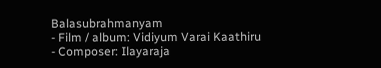Balasubrahmanyam
- Film / album: Vidiyum Varai Kaathiru
- Composer: Ilayaraja